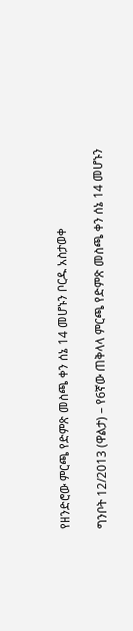የዘንድሮው ምርጫ የድምጽ መስጫ ቀን ሰኔ 14 መሆኑን ቦርዱ አስታወቀ

ግንቦት 12/2013 (ዋልታ) – የ6ኛው ጠቅላላ ምርጫ የድምጽ መስጫ ቀን ሰኔ 14 መሆኑን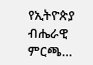የኢትዮጵያ ብሔራዊ ምርጫ…